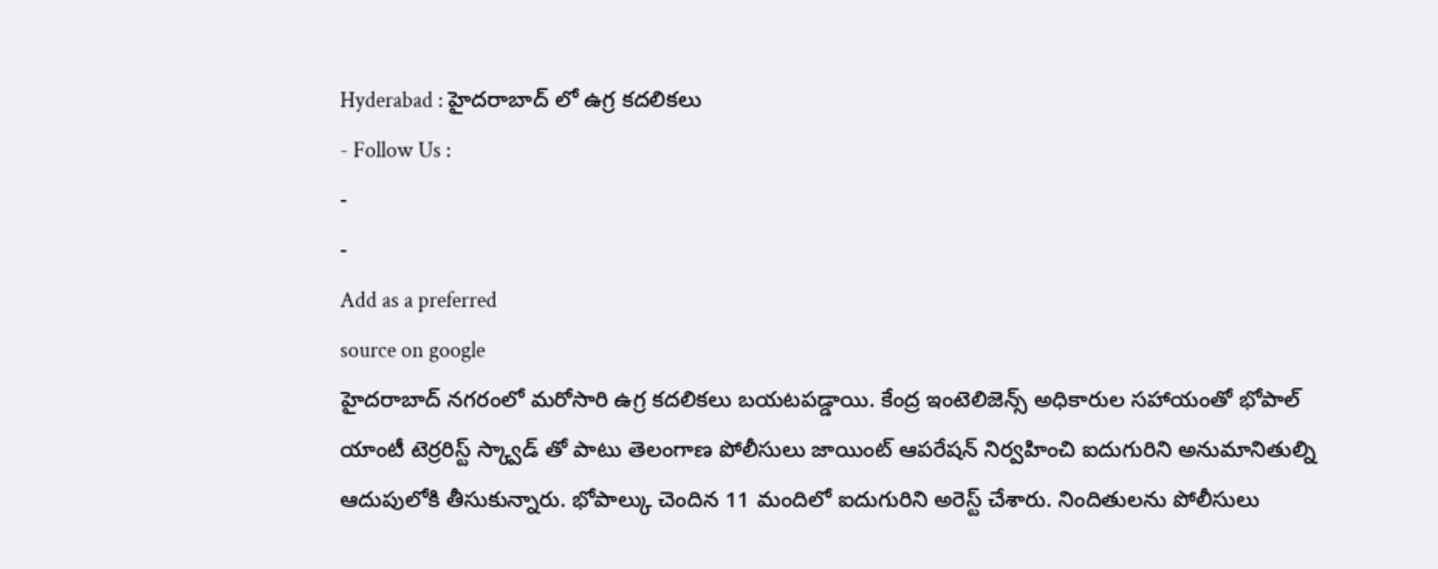Hyderabad : హైదరాబాద్ లో ఉగ్ర కదలికలు
- Follow Us :
-
-
Add as a preferred
source on google
హైదరాబాద్ నగరంలో మరోసారి ఉగ్ర కదలికలు బయటపడ్డాయి. కేంద్ర ఇంటెలిజెన్స్ అధికారుల సహాయంతో భోపాల్ యాంటీ టెర్రరిస్ట్ స్క్వాడ్ తో పాటు తెలంగాణ పోలీసులు జాయింట్ ఆపరేషన్ నిర్వహించి ఐదుగురిని అనుమానితుల్ని ఆదుపులోకి తీసుకున్నారు. భోపాల్కు చెందిన 11 మందిలో ఐదుగురిని అరెస్ట్ చేశారు. నిందితులను పోలీసులు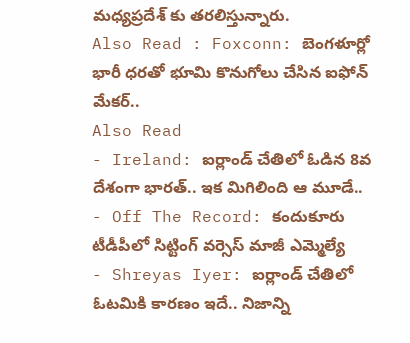మధ్యప్రదేశ్ కు తరలిస్తున్నారు.
Also Read : Foxconn: బెంగళూర్లో భారీ ధరతో భూమి కొనుగోలు చేసిన ఐఫోన్ మేకర్..
Also Read
- Ireland: ఐర్లాండ్ చేతిలో ఓడిన 8వ దేశంగా భారత్.. ఇక మిగిలింది ఆ మూడే..
- Off The Record: కందుకూరు టీడీపీలో సిట్టింగ్ వర్సెస్ మాజీ ఎమ్మెల్యే
- Shreyas Iyer: ఐర్లాండ్ చేతిలో ఓటమికి కారణం ఇదే.. నిజాన్ని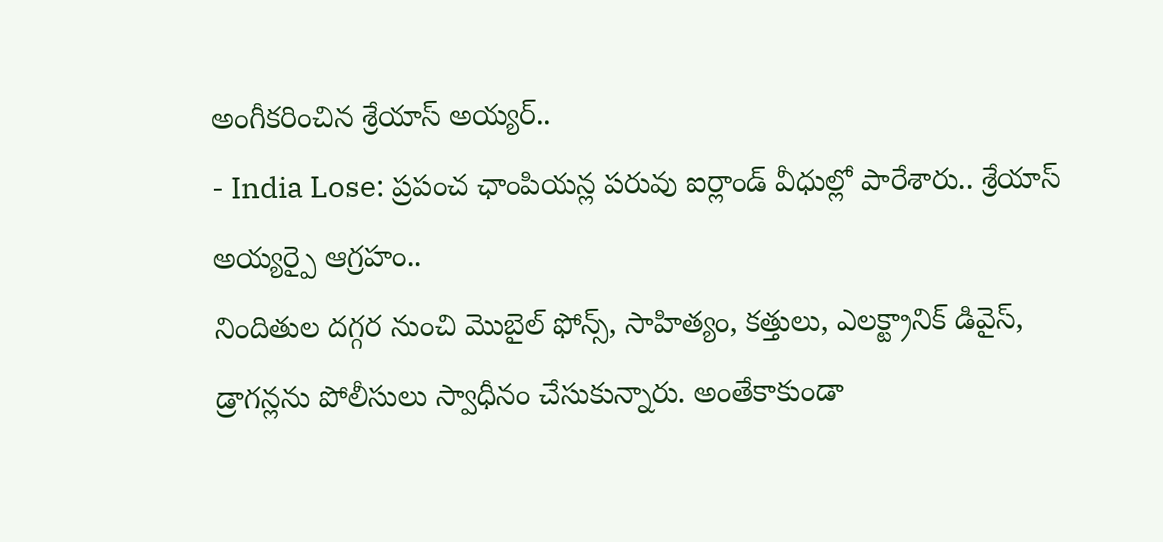అంగీకరించిన శ్రేయాస్ అయ్యర్..
- India Lose: ప్రపంచ ఛాంపియన్ల పరువు ఐర్లాండ్ వీధుల్లో పారేశారు.. శ్రేయాస్ అయ్యర్పై ఆగ్రహం..
నిందితుల దగ్గర నుంచి మొబైల్ ఫోన్స్, సాహిత్యం, కత్తులు, ఎలక్ట్రానిక్ డివైస్, డ్రాగన్లను పోలీసులు స్వాధీనం చేసుకున్నారు. అంతేకాకుండా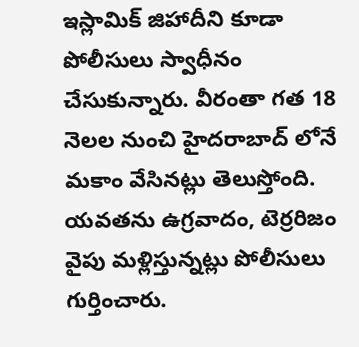ఇస్లామిక్ జిహాదీని కూడా పోలీసులు స్వాధీనం చేసుకున్నారు. వీరంతా గత 18 నెలల నుంచి హైదరాబాద్ లోనే మకాం వేసినట్లు తెలుస్తోంది. యవతను ఉగ్రవాదం, టెర్రరిజం వైపు మళ్లిస్తున్నట్లు పోలీసులు గుర్తించారు.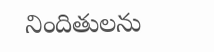నిందితులను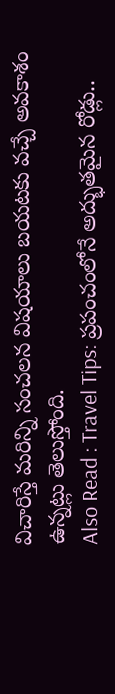విచారిస్తే మరిన్ని సంచలన విషయాలు బయటకు వచ్చే అవకాశం ఉన్నట్లు తెలుస్తోంది.
Also Read : Travel Tips: ప్రపంచంలోనే అద్భుతమైన రోడ్లు..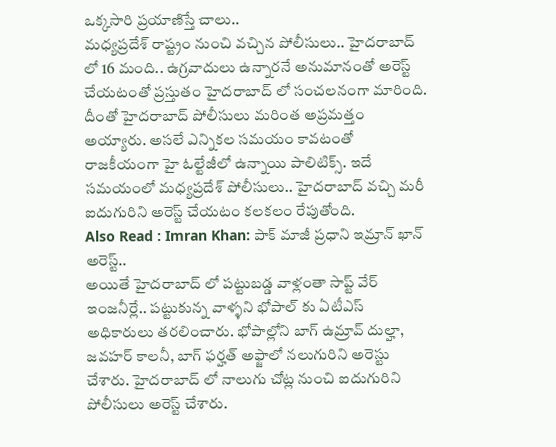ఒక్కసారి ప్రయాణిస్తే చాలు..
మధ్యప్రదేశ్ రాష్ట్రం నుంచి వచ్చిన పోలీసులు.. హైదరాబాద్ లో 16 మంది.. ఉగ్రవాదులు ఉన్నారనే అనుమానంతో అరెస్ట్ చేయటంతో ప్రస్తుతం హైదరాబాద్ లో సంచలనంగా మారింది. దీంతో హైదరాబాద్ పోలీసులు మరింత అప్రమత్తం అయ్యారు. అసలే ఎన్నికల సమయం కావటంతో రాజకీయంగా హై ఓల్టేజీలో ఉన్నాయి పాలిటిక్స్. ఇదే సమయంలో మధ్యప్రదేశ్ పోలీసులు.. హైదరాబాద్ వచ్చి మరీ ఐదుగురిని అరెస్ట్ చేయటం కలకలం రేపుతోంది.
Also Read : Imran Khan: పాక్ మాజీ ప్రధాని ఇమ్రాన్ ఖాన్ అరెస్ట్..
అయితే హైదరాబాద్ లో పట్టుబడ్డ వాళ్లంతా సాప్ట్ వేర్ ఇంజనీర్లే.. పట్టుకున్న వాళ్ళని భోపాల్ కు ఏటీఎస్ అధికారులు తరలించారు. భోపాల్లోని బాగ్ ఉమ్రావ్ దుల్హా, జవహర్ కాలనీ, బాగ్ ఫర్హత్ అఫ్జాలో నలుగురిని అరెస్టు చేశారు. హైదరాబాద్ లో నాలుగు చోట్ల నుంచి ఐదుగురిని పోలీసులు అరెస్ట్ చేశారు.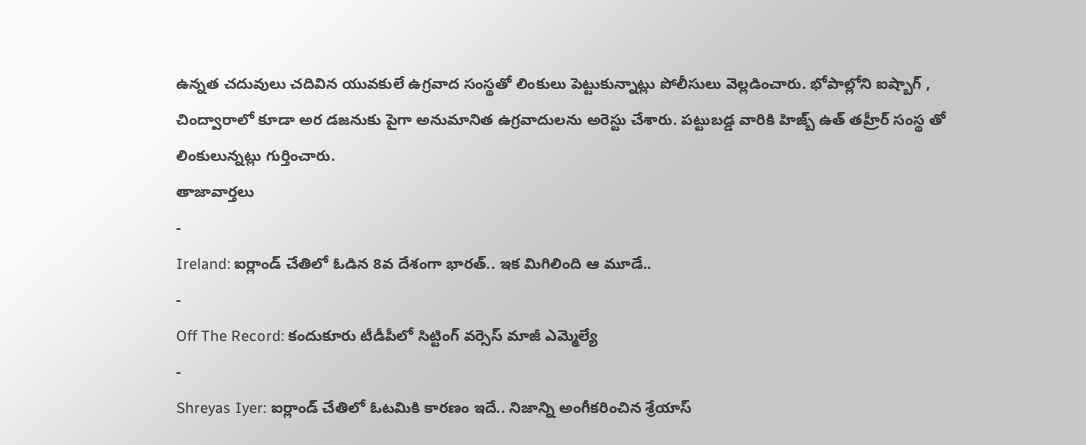ఉన్నత చదువులు చదివిన యువకులే ఉగ్రవాద సంస్థతో లింకులు పెట్టుకున్నాట్లు పోలీసులు వెల్లడించారు. భోపాల్లోని ఐష్బాగ్ , చింద్వారాలో కూడా అర డజనుకు పైగా అనుమానిత ఉగ్రవాదులను అరెస్టు చేశారు. పట్టుబడ్డ వారికి హిజ్బ్ ఉత్ తహ్రీర్ సంస్థ తో లింకులున్నట్లు గుర్తించారు.
తాజావార్తలు
-
Ireland: ఐర్లాండ్ చేతిలో ఓడిన 8వ దేశంగా భారత్.. ఇక మిగిలింది ఆ మూడే..
-
Off The Record: కందుకూరు టీడీపీలో సిట్టింగ్ వర్సెస్ మాజీ ఎమ్మెల్యే
-
Shreyas Iyer: ఐర్లాండ్ చేతిలో ఓటమికి కారణం ఇదే.. నిజాన్ని అంగీకరించిన శ్రేయాస్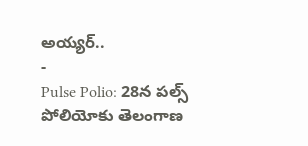అయ్యర్..
-
Pulse Polio: 28న పల్స్ పోలియోకు తెలంగాణ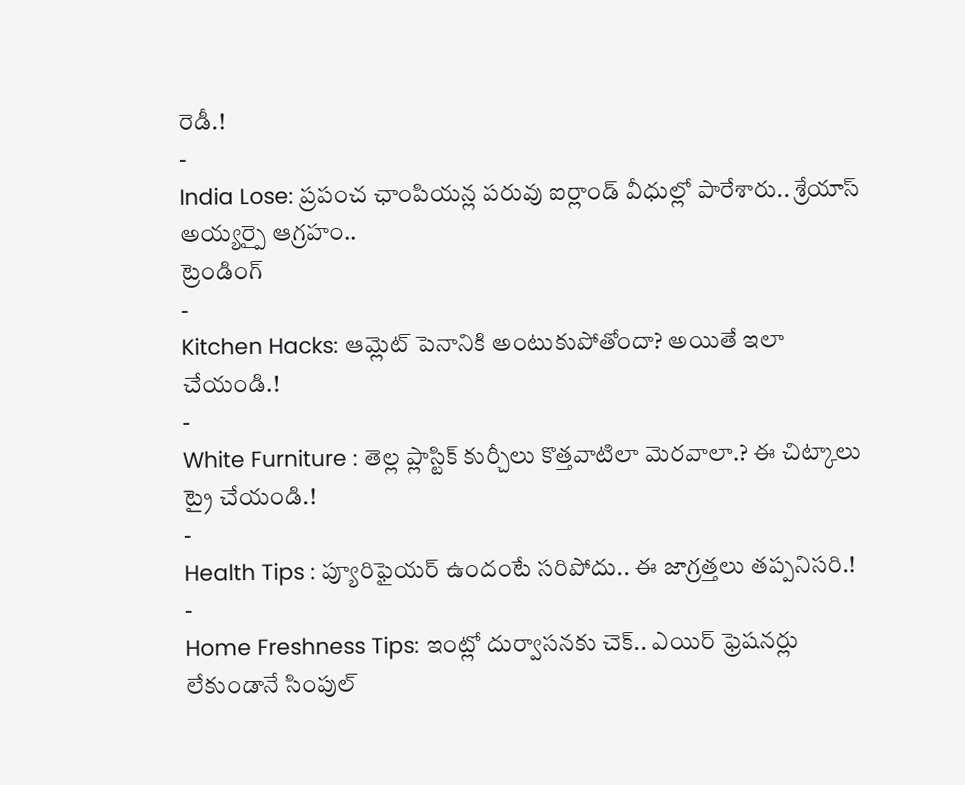రెడీ.!
-
India Lose: ప్రపంచ ఛాంపియన్ల పరువు ఐర్లాండ్ వీధుల్లో పారేశారు.. శ్రేయాస్ అయ్యర్పై ఆగ్రహం..
ట్రెండింగ్
-
Kitchen Hacks: ఆమ్లెట్ పెనానికి అంటుకుపోతోందా? అయితే ఇలా చేయండి.!
-
White Furniture : తెల్ల ప్లాస్టిక్ కుర్చీలు కొత్తవాటిలా మెరవాలా.? ఈ చిట్కాలు ట్రై చేయండి.!
-
Health Tips : ప్యూరిఫైయర్ ఉందంటే సరిపోదు.. ఈ జాగ్రత్తలు తప్పనిసరి.!
-
Home Freshness Tips: ఇంట్లో దుర్వాసనకు చెక్.. ఎయిర్ ఫ్రెషనర్లు లేకుండానే సింపుల్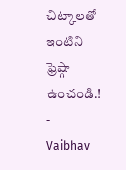చిట్కాలతో ఇంటిని ఫ్రెష్గా ఉంచండి.!
-
Vaibhav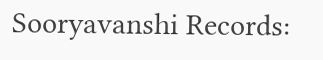Sooryavanshi Records: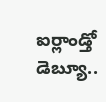ఐర్లాండ్తో డెబ్యూ..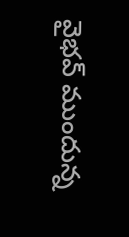వైభవ్ ముందున్న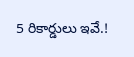5 రికార్డులు ఇవే.!